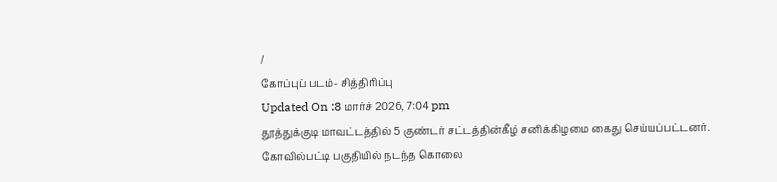/
கோப்புப் படம்- சித்திரிப்பு
Updated On :8 மார்ச் 2026, 7:04 pm
தூத்துக்குடி மாவட்டத்தில் 5 குண்டர் சட்டத்தின்கீழ் சனிக்கிழமை கைது செய்யப்பட்டனர்.
கோவில்பட்டி பகுதியில் நடந்த கொலை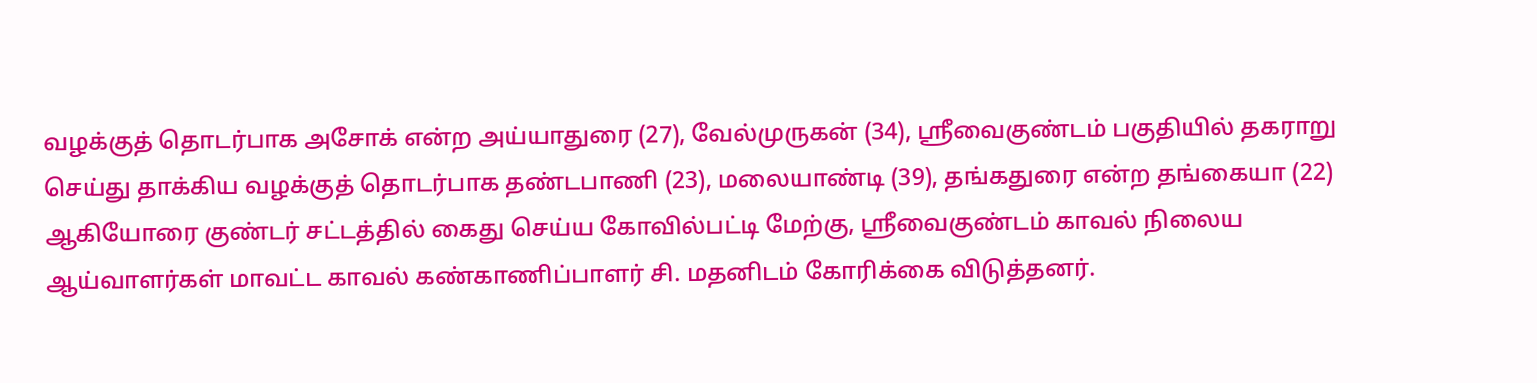வழக்குத் தொடர்பாக அசோக் என்ற அய்யாதுரை (27), வேல்முருகன் (34), ஸ்ரீவைகுண்டம் பகுதியில் தகராறு செய்து தாக்கிய வழக்குத் தொடர்பாக தண்டபாணி (23), மலையாண்டி (39), தங்கதுரை என்ற தங்கையா (22) ஆகியோரை குண்டர் சட்டத்தில் கைது செய்ய கோவில்பட்டி மேற்கு, ஸ்ரீவைகுண்டம் காவல் நிலைய ஆய்வாளர்கள் மாவட்ட காவல் கண்காணிப்பாளர் சி. மதனிடம் கோரிக்கை விடுத்தனர்.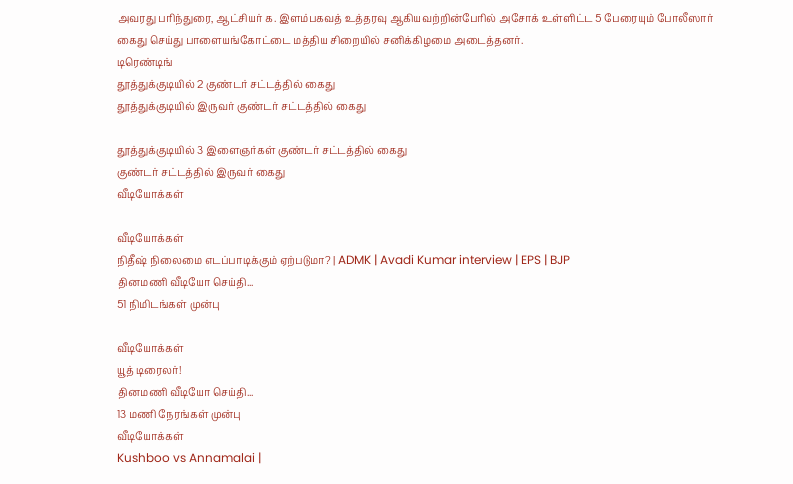அவரது பரிந்துரை, ஆட்சியர் க. இளம்பகவத் உத்தரவு ஆகியவற்றின்பேரில் அசோக் உள்ளிட்ட 5 பேரையும் போலீஸார் கைது செய்து பாளையங்கோட்டை மத்திய சிறையில் சனிக்கிழமை அடைத்தனர்.
டிரெண்டிங்
தூத்துக்குடியில் 2 குண்டர் சட்டத்தில் கைது
தூத்துக்குடியில் இருவர் குண்டர் சட்டத்தில் கைது

தூத்துக்குடியில் 3 இளைஞர்கள் குண்டர் சட்டத்தில் கைது
குண்டர் சட்டத்தில் இருவர் கைது
வீடியோக்கள்

வீடியோக்கள்
நிதீஷ் நிலைமை எடப்பாடிக்கும் ஏற்படுமா? | ADMK | Avadi Kumar interview | EPS | BJP
தினமணி வீடியோ செய்தி...
51 நிமிடங்கள் முன்பு

வீடியோக்கள்
யூத் டிரைலர்!
தினமணி வீடியோ செய்தி...
13 மணி நேரங்கள் முன்பு
வீடியோக்கள்
Kushboo vs Annamalai |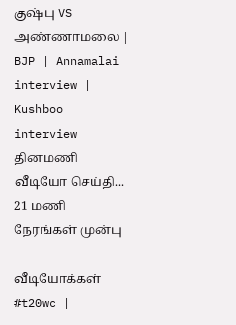குஷ்பு VS அண்ணாமலை | BJP | Annamalai interview | Kushboo interview
தினமணி வீடியோ செய்தி...
21 மணி நேரங்கள் முன்பு

வீடியோக்கள்
#t20wc |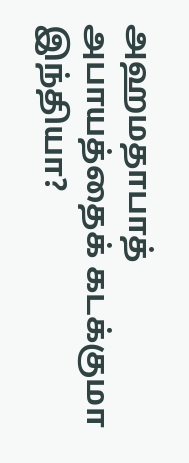அஹமதாபாத் அபாயத்தைக் கடக்குமா இந்தியா?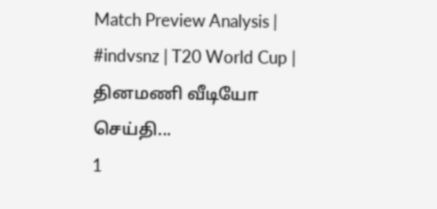Match Preview Analysis | #indvsnz | T20 World Cup |
தினமணி வீடியோ செய்தி...
1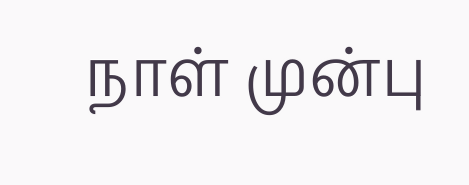நாள் முன்பு